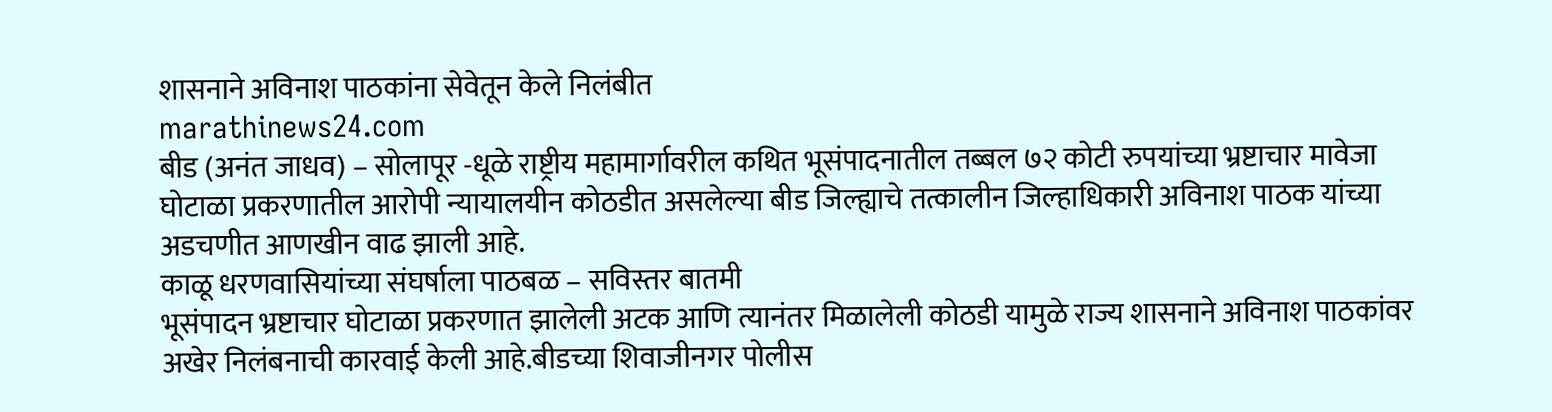शासनाने अविनाश पाठकांना सेवेतून केले निलंबीत
marathinews24.com
बीड (अनंत जाधव) – सोलापूर -धूळे राष्ट्रीय महामार्गावरील कथित भूसंपादनातील तब्बल ७२ कोटी रुपयांच्या भ्रष्टाचार मावेजा घोटाळा प्रकरणातील आरोपी न्यायालयीन कोठडीत असलेल्या बीड जिल्ह्याचे तत्कालीन जिल्हाधिकारी अविनाश पाठक यांच्या अडचणीत आणखीन वाढ झाली आहे.
काळू धरणवासियांच्या संघर्षाला पाठबळ – सविस्तर बातमी
भूसंपादन भ्रष्टाचार घोटाळा प्रकरणात झालेली अटक आणि त्यानंतर मिळालेली कोठडी यामुळे राज्य शासनाने अविनाश पाठकांवर अखेर निलंबनाची कारवाई केली आहे.बीडच्या शिवाजीनगर पोलीस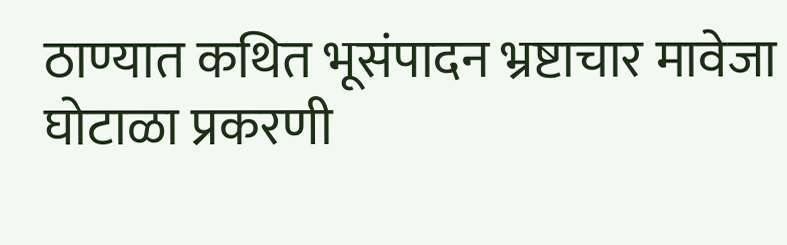ठाण्यात कथित भूसंपादन भ्रष्टाचार मावेजा घोटाळा प्रकरणी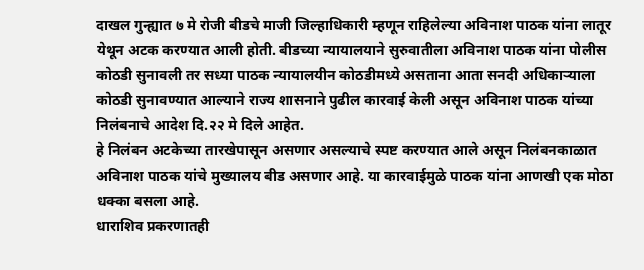दाखल गुन्ह्यात ७ मे रोजी बीडचे माजी जिल्हाधिकारी म्हणून राहिलेल्या अविनाश पाठक यांना लातूर येथून अटक करण्यात आली होती. बीडच्या न्यायालयाने सुरुवातीला अविनाश पाठक यांना पोलीस कोठडी सुनावली तर सध्या पाठक न्यायालयीन कोठडीमध्ये असताना आता सनदी अधिकाऱ्याला कोठडी सुनावण्यात आल्याने राज्य शासनाने पुढील कारवाई केली असून अविनाश पाठक यांच्या निलंबनाचे आदेश दि.२२ मे दिले आहेत.
हे निलंबन अटकेच्या तारखेपासून असणार असल्याचे स्पष्ट करण्यात आले असून निलंबनकाळात अविनाश पाठक यांचे मुख्यालय बीड असणार आहे. या कारवाईमुळे पाठक यांना आणखी एक मोठा धक्का बसला आहे.
धाराशिव प्रकरणातही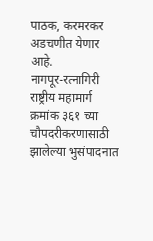पाठक, करमरकर अडचणीत येणार आहे.
नागपूर-रत्नागिरी राष्ट्रीय महामार्ग क्रमांक ३६१ च्या चौपदरीकरणासाठी झालेल्या भुसंपादनात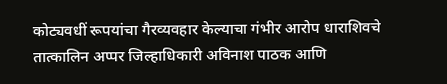कोट्यवधीं रूपयांचा गैरव्यवहार केल्याचा गंभीर आरोप धाराशिवचे तात्कालिन अप्पर जिल्हाधिकारी अविनाश पाठक आणि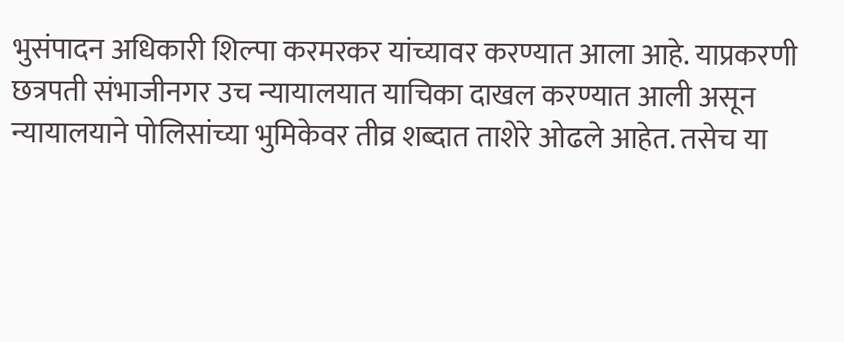भुसंपादन अधिकारी शिल्पा करमरकर यांच्यावर करण्यात आला आहे. याप्रकरणी छत्रपती संभाजीनगर उच न्यायालयात याचिका दाखल करण्यात आली असून न्यायालयाने पोलिसांच्या भुमिकेवर तीव्र शब्दात ताशेरे ओढले आहेत. तसेच या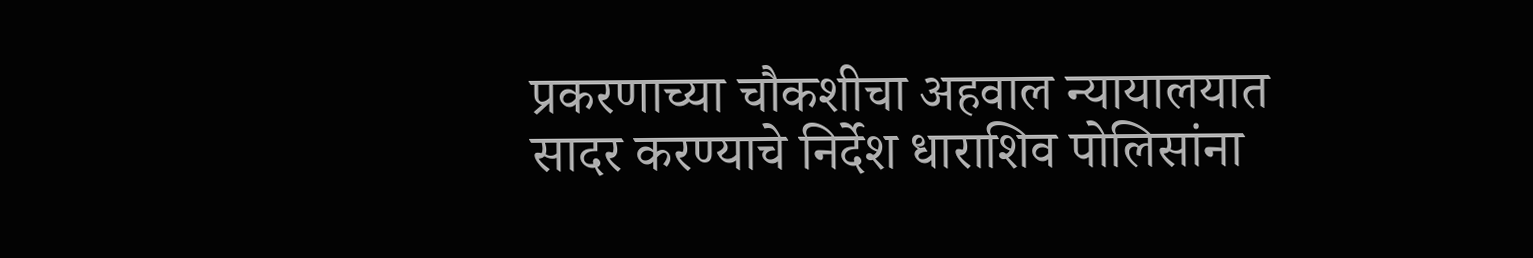प्रकरणाच्या चौकशीचा अहवाल न्यायालयात सादर करण्याचे निर्देश धाराशिव पोलिसांना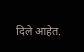दिले आहेत.